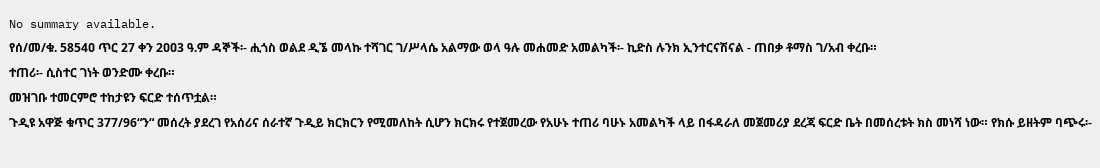No summary available.
የሰ/መ/ቁ. 5854ዐ ጥር 27 ቀን 2ዐዐ3 ዓ.ም ዳኞች፡- ሒጎስ ወልደ ዲኜ መላኩ ተሻገር ገ/ሥላሴ አልማው ወላ ዓሉ መሐመድ አመልካች፡- ኪድስ ሉንክ ኢንተርናሽናል - ጠበቃ ቶማስ ገ/አብ ቀረቡ።
ተጠሪ፡- ሲስተር ገነት ወንድሙ ቀረቡ።
መዝገቡ ተመርምሮ ተከታዩን ፍርድ ተሰጥቷል።
ጉዲዩ አዋጅ ቁጥር 377/96“ን“ መሰረት ያደረገ የአሰሪና ሰራተኛ ጉዲይ ክርክርን የሚመለከት ሲሆን ክርክሩ የተጀመረው የአሁኑ ተጠሪ ባሁኑ አመልካች ላይ በፋዳራለ መጀመሪያ ደረጃ ፍርድ ቤት በመሰረቱት ክስ መነሻ ነው። የክሱ ይዘትም ባጭሩ፡-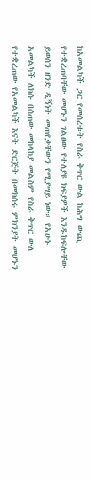ከአመልካች ጋር የመሰረቱት የስራ ቅጥር ውል ከሕግ ውጪ የተቋረጠባቸው መሆኑን ገልፀው የተለያዩ ክፍያዎች እንዱከፍሎቸው ይወሰን ዘንድ ዲኝነት መጠየቃቸውን የሚያሣይ ነው። የአሁኑ አመልካች ለክሱ በሰጠው መከላከያ መልስም የስራ ቅጥር ውለ የተቋረጠው የአመልካች እናት ድርጅት በመክሰሩ ምክንያት መሆኑን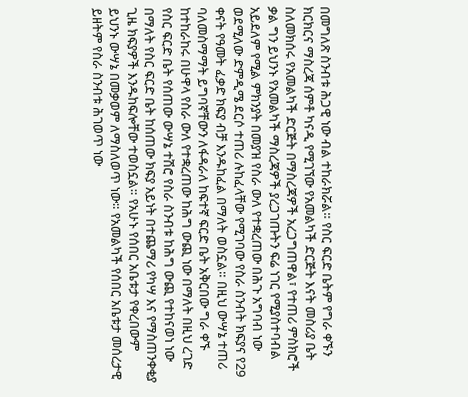በመግለጽ ስንብቱ ሕጋዊ ነው ብል ተከራክሯል። የስር ፍርድ ቤትም የግራ ቀኙን ክርክርና ማስረጃ ሰምቶ ካናዲ የሚገኘው የአመልካች ድርጅት እናት መስሪያ ቤት ስለመክሰሩ የአመልካች ድርጅት በማስረጃዎች አረጋግጠዋል፣ የተጠሪ ምስክሮች ቃል ግን ይህንኑ የአመልካች ማስረጃዎች ያረጋገጡትን ፍሬ ነገር የሚያስተባብል አይደለም የሚል ምክንያት በመያዝ የስራ ውለ የተቋረጠው በሕጉ አግባብ ነው ወደሚለው ድምዲሜ ደርሶ ተጠሪ ሉከፈላቸው የሚገባው የስራ ስንብት ክፍያና የ29 ቀናት የዓመት ፈቃድ ክፍያ ብቻ እንዱከፈል በማለት ወስኗል። በዚህ ውሣኔ ተጠሪ ባለመስማማት ይግባኛቸውን ለፋዳራለ ከፍተኛ ፍርድ ቤት አቅርበው ግራ ቀኙ ከተከራከሩ በሁዋላ የስራ ውለ የተቋረጠው ከሕግ ውጪ ነው በማለት በዚህ ረገድ የስር ፍርድ ቤት የሰጠው ውሣኔ ተሽሮ የስራ ስንብቱ ከሕግ ውጪ የተከናወነ ነው በማለት የስር ፍርድ ቤት ከሰጠው ክፍያ አይነት በተጨማሪ የካሣ እና የማስጠንቀቂያ ጊዜ ክፍያዎች እንዱከፍሎቸው ተወስኗል። የአሁኑ የሰበር አቤቱታ የቀረበውም ይህንኑ ውሣኔ በመቃወም ለማስለወጥ ነው። የአመልካች የሰበር አቤቱታ መሰረታዊ ይዘትም የስራ ስንብቱ ሕገወጥ ነው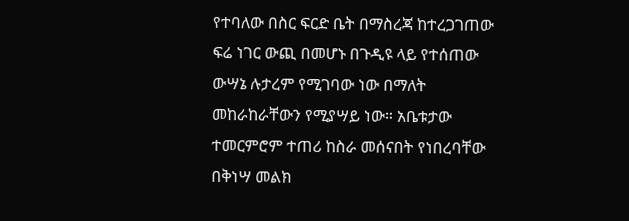የተባለው በስር ፍርድ ቤት በማስረጃ ከተረጋገጠው ፍሬ ነገር ውጪ በመሆኑ በጉዲዩ ላይ የተሰጠው ውሣኔ ሉታረም የሚገባው ነው በማለት መከራከራቸውን የሚያሣይ ነው። አቤቱታው ተመርምሮም ተጠሪ ከስራ መሰናበት የነበረባቸው በቅነሣ መልክ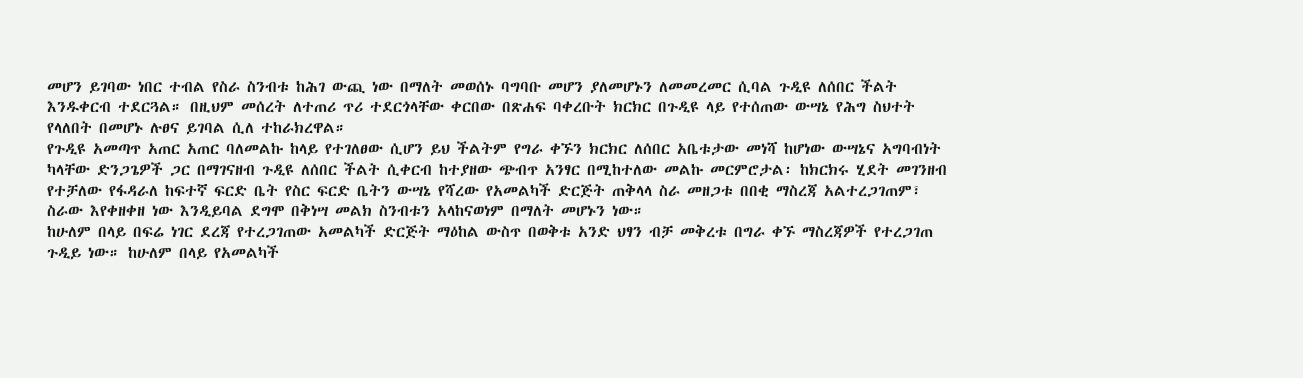መሆን ይገባው ነበር ተብል የስራ ስንብቱ ከሕገ ውጪ ነው በማለት መወሰኑ ባግባቡ መሆን ያለመሆኑን ለመመረመር ሲባል ጉዲዩ ለሰበር ችልት እንዱቀርብ ተደርጓል። በዚህም መሰረት ለተጠሪ ጥሪ ተደርጎላቸው ቀርበው በጽሐፍ ባቀረቡት ክርክር በጉዲዩ ላይ የተሰጠው ውሣኔ የሕግ ስህተት የላለበት በመሆኑ ሉፀና ይገባል ሲለ ተከራክረዋል።
የጉዲዩ አመጣጥ አጠር አጠር ባለመልኩ ከላይ የተገለፀው ሲሆን ይህ ችልትም የግራ ቀኙን ክርክር ለሰበር አቤቱታው መነሻ ከሆነው ውሣኔና አግባብነት ካላቸው ድንጋጌዎች ጋር በማገናዘብ ጉዲዩ ለሰበር ችልት ሲቀርብ ከተያዘው ጭብጥ አንፃር በሚከተለው መልኩ መርምሮታል፡ ከክርክሩ ሂደት መገንዘብ የተቻለው የፋዳራለ ከፍተኛ ፍርድ ቤት የስር ፍርድ ቤትን ውሣኔ የሻረው የአመልካች ድርጅት ጠቅላላ ስራ መዘጋቱ በበቂ ማስረጃ አልተረጋገጠም፣ ስራው እየቀዘቀዘ ነው እንዲይባል ደግሞ በቅነሣ መልክ ስንብቱን አላከናወነም በማለት መሆኑን ነው።
ከሁለም በላይ በፍሬ ነገር ደረጃ የተረጋገጠው አመልካች ድርጅት ማዕከል ውስጥ በወቅቱ አንድ ህፃን ብቻ መቅረቱ በግራ ቀኙ ማስረጃዎች የተረጋገጠ ጉዲይ ነው። ከሁለም በላይ የአመልካች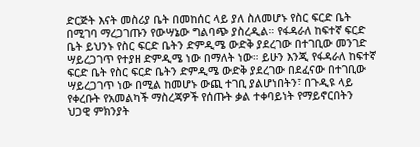ድርጅት እናት መስሪያ ቤት በመከሰር ላይ ያለ ስለመሆኑ የስር ፍርድ ቤት በሚገባ ማረጋገጡን የውሣኔው ግልባጭ ያስረዲል። የፋዳራለ ከፍተኛ ፍርድ ቤት ይህንኑ የስር ፍርድ ቤትን ድምዲሜ ውድቅ ያደረገው በተገቢው መንገድ ሣይረጋገጥ የተያዘ ድምዲሜ ነው በማለት ነው። ይሁን እንጂ የፋዳራለ ከፍተኛ ፍርድ ቤት የስር ፍርድ ቤትን ድምዲሜ ውድቅ ያደረገው በደፈናው በተገቢው ሣይረጋገጥ ነው በሚል ከመሆኑ ውጪ ተገቢ ያልሆነበትን፣ በጉዲዩ ላይ የቀረቡት የአመልካች ማስረጃዎች የሰጡት ቃል ተቀባይነት የማይኖርበትን ህጋዊ ምክንያት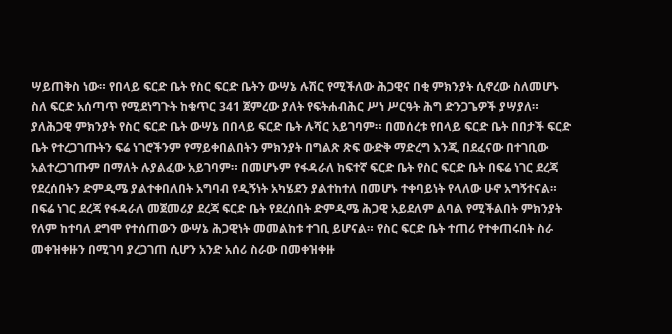ሣይጠቅስ ነው። የበላይ ፍርድ ቤት የስር ፍርድ ቤትን ውሣኔ ሉሽር የሚችለው ሕጋዊና በቂ ምክንያት ሲኖረው ስለመሆኑ ስለ ፍርድ አሰጣጥ የሚደነግጉት ከቁጥር 341 ጀምረው ያለት የፍትሐብሕር ሥነ ሥርዓት ሕግ ድንጋጌዎች ያሣያለ። ያለሕጋዊ ምክንያት የስር ፍርድ ቤት ውሣኔ በበላይ ፍርድ ቤት ሉሻር አይገባም። በመሰረቱ የበላይ ፍርድ ቤት በበታች ፍርድ ቤት የተረጋገጡትን ፍሬ ነገሮችንም የማይቀበልበትን ምክንያት በግልጽ ጽፍ ውድቅ ማድረግ እንጂ በደፈናው በተገቢው አልተረጋገጡም በማለት ሉያልፈው አይገባም። በመሆኑም የፋዳራለ ከፍተኛ ፍርድ ቤት የስር ፍርድ ቤት በፍሬ ነገር ደረጃ የደረሰበትን ድምዲሜ ያልተቀበለበት አግባብ የዲኝነት አካሄደን ያልተከተለ በመሆኑ ተቀባይነት የላለው ሁኖ አግኝተናል። በፍሬ ነገር ደረጃ የፋዳራለ መጀመሪያ ደረጃ ፍርድ ቤት የደረሰበት ድምዲሜ ሕጋዊ አይደለም ልባል የሚችልበት ምክንያት የለም ከተባለ ደግሞ የተሰጠውን ውሣኔ ሕጋዊነት መመልከቱ ተገቢ ይሆናል። የስር ፍርድ ቤት ተጠሪ የተቀጠሩበት ስራ መቀዝቀዙን በሚገባ ያረጋገጠ ሲሆን አንድ አሰሪ ስራው በመቀዝቀዙ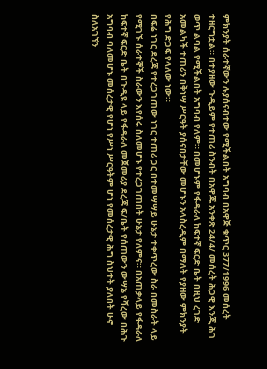ምክንያት ሰራተኛውን ሉያሰናብተው የሚችልበት አግባብ በአዋጅ ቁጥር 377/1996 መሰረት ተዘርግቷል። በተያዘው ጉዲይም የተጠሪ ስንብት በአዋጁ አንቀጽ 24/4/ መሰረት ሕጋዊ እንጂ ሕገ ወጥ ልባል የሚችልበት አግባብ የለም። በመሆኑም የፋዳራለ ከፍተኛ ፍርድ ቤት በዚህ ረገድ አመልካች ተጠሪን በቅነሣ ሥርዓት ያሰናበታቸው መሆኑን አላስረዲም በማለት የያዘው ምክንያት የሕግ ድጋፍ የላለው ነው።
በፍሬ ነገር ደረጃ የተረጋገጠው ነገር ተጠሪ ጋር በተመሣሣይ ሁኔታ ተቀጥረው ስራ በመስራት ላይ የሚገኙ ሰራተኞች ስራውን እየሰሩ ስለመሆኑ የተረጋገጠበት ሁኔታ የለምና። በአጠቃላይ የፋዳራለ ከፍተኛ ፍርድ ቤት በጉዲዩ ላይ የፋዳራለ መጀመሪያ ደረጃ ፍ/ቤት የሰጠውን ውሣኔ የሻረው በሕጉ አግባብ ባለመሆኑ መሰረታዊ የሆነ የሥነ ሥርዓትም ሆነ የመሰረታዊ ሕግ ስህተት ያለበት ሁኖ ስለአገኘን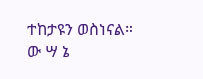ተከታዩን ወስነናል።
ው ሣ ኔ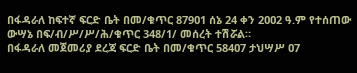በፋዳራለ ከፍተኛ ፍርድ ቤት በመ/ቁጥር 879ዐ1 ሰኔ 24 ቀን 2ዐዐ2 ዓ.ም የተሰጠው ውሣኔ በፍ/ብ/ሥ/ሥ/ሕ/ቁጥር 348/1/ መሰረት ተሽሯል።
በፋዳራለ መጀመሪያ ደረጃ ፍርድ ቤት በመ/ቁጥር 584ዐ7 ታህሣሥ ዐ7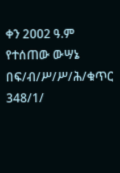ቀን 2ዐዐ2 ዓ.ም የተሰጠው ውሣኔ በፍ/ብ/ሥ/ሥ/ሕ/ቁጥር 348/1/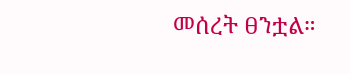መሰረት ፀንቷል።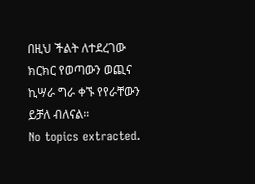በዚህ ችልት ለተደረገው ክርክር የወጣውን ወጪና ኪሣራ ግራ ቀኙ የየራቸውን ይቻለ ብለናል።
No topics extracted.